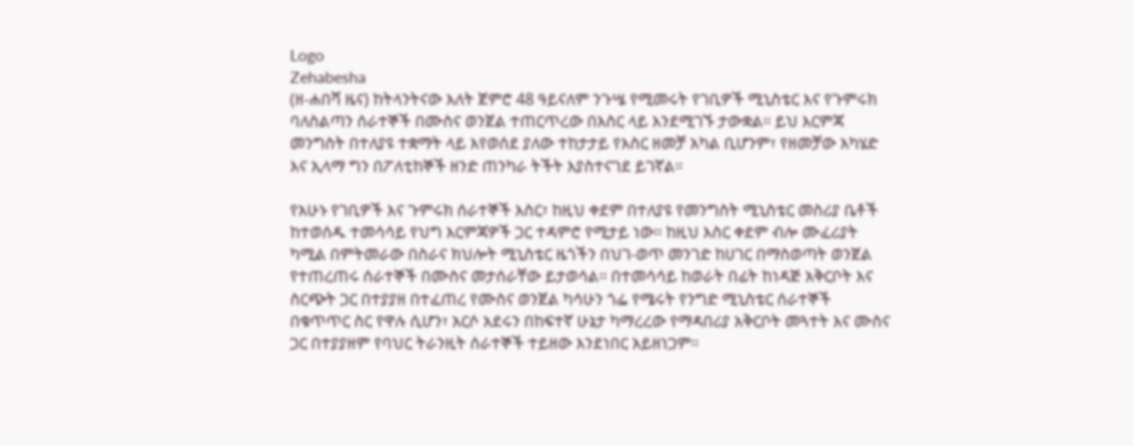Logo
Zehabesha
(ዘ-ሐበሻ ዜና) ከትላንትናው እለት ጀምሮ 48 ዓይናለም ንጉሤ የሚመሩት የገቢዎች ሚኒስቴር እና የጉምሩክ ባለስልጣን ሰራተኞች በሙስና ወንጀል ተጠርጥረው በእስር ላይ እንደሚገኙ ታውቋል። ይህ እርምጃ መንግስት በተለያዩ ተቋማት ላይ እየወሰደ ያለው ተከታታይ የእስር ዘመቻ አካል ቢሆንም፣ የዘመቻው አካሄድ እና ኢላማ ግን በፖለቲከኞች ዘንድ ጠንካራ ትችት እያስተናገደ ይገኛል።

የአሁኑ የገቢዎች እና ጉምሩክ ሰራተኞች እስር፣ ከዚህ ቀደም በተለያዩ የመንግስት ሚኒስቴር መስሪያ ቤቶች ከተወሰዱ ተመሳሳይ የህግ እርምጃዎች ጋር ተዳምሮ የሚታይ ነው። ከዚህ እስር ቀደም ብሎ ሙፈሪያት ካሚል በምትመራው በስራና ክህሎት ሚኒስቴር ዜጎችን በህገ-ወጥ መንገድ ከሀገር በማስወጣት ወንጀል የተጠረጠሩ ሰራተኞች በሙስና መታሰራቸው ይታወሳል። በተመሳሳይ ከወራት በፊት ከነዳጅ አቅርቦት እና ስርጭት ጋር በተያያዘ በተፈጠረ የሙስና ወንጀል ካሳሁን ጎፌ የሜሩት የንግድ ሚኒስቴር ሰራተኞች በቁጥጥር ስር የዋሉ ሲሆን፣ አርሶ አደሩን በከፍተኛ ሁኔታ ካማረረው የማዳበሪያ አቅርቦት መጓተት እና ሙስና ጋር በተያያዘም የባህር ትራንዚት ሰራተኞች ተይዘው እንደነበር አይዘነጋም።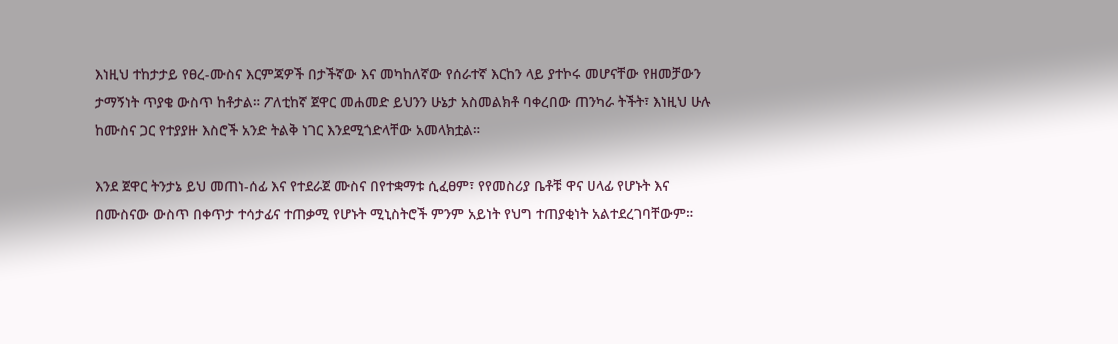እነዚህ ተከታታይ የፀረ-ሙስና እርምጃዎች በታችኛው እና መካከለኛው የሰራተኛ እርከን ላይ ያተኮሩ መሆናቸው የዘመቻውን ታማኝነት ጥያቄ ውስጥ ከቶታል። ፖለቲከኛ ጀዋር መሐመድ ይህንን ሁኔታ አስመልክቶ ባቀረበው ጠንካራ ትችት፣ እነዚህ ሁሉ ከሙስና ጋር የተያያዙ እስሮች አንድ ትልቅ ነገር እንደሚጎድላቸው አመላክቷል።

እንደ ጀዋር ትንታኔ ይህ መጠነ-ሰፊ እና የተደራጀ ሙስና በየተቋማቱ ሲፈፀም፣ የየመስሪያ ቤቶቹ ዋና ሀላፊ የሆኑት እና በሙስናው ውስጥ በቀጥታ ተሳታፊና ተጠቃሚ የሆኑት ሚኒስትሮች ምንም አይነት የህግ ተጠያቂነት አልተደረገባቸውም።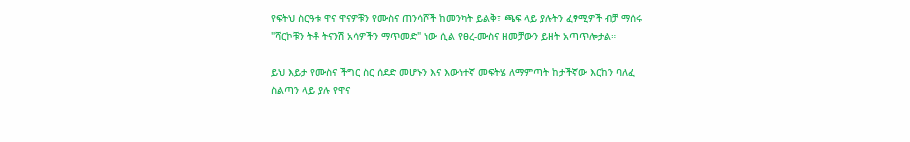የፍትህ ስርዓቱ ዋና ዋናዎቹን የሙስና ጠንሳሾች ከመንካት ይልቅ፣ ጫፍ ላይ ያሉትን ፈፃሚዎች ብቻ ማሰሩ "ሻርኮቹን ትቶ ትናንሽ አሳዎችን ማጥመድ" ነው ሲል የፀረ-ሙስና ዘመቻውን ይዘት አጣጥሎታል።

ይህ እይታ የሙስና ችግር ስር ሰደድ መሆኑን እና እውነተኛ መፍትሄ ለማምጣት ከታችኛው እርከን ባለፈ ስልጣን ላይ ያሉ የዋና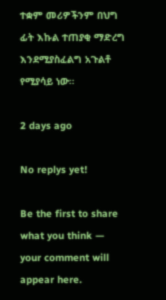ተቋም መሪዎችንም በህግ ፊት እኩል ተጠያቂ ማድረግ እንደሚያስፈልግ አጉልቶ የሚያሳይ ነው።

2 days ago

No replys yet!

Be the first to share what you think — your comment will appear here.